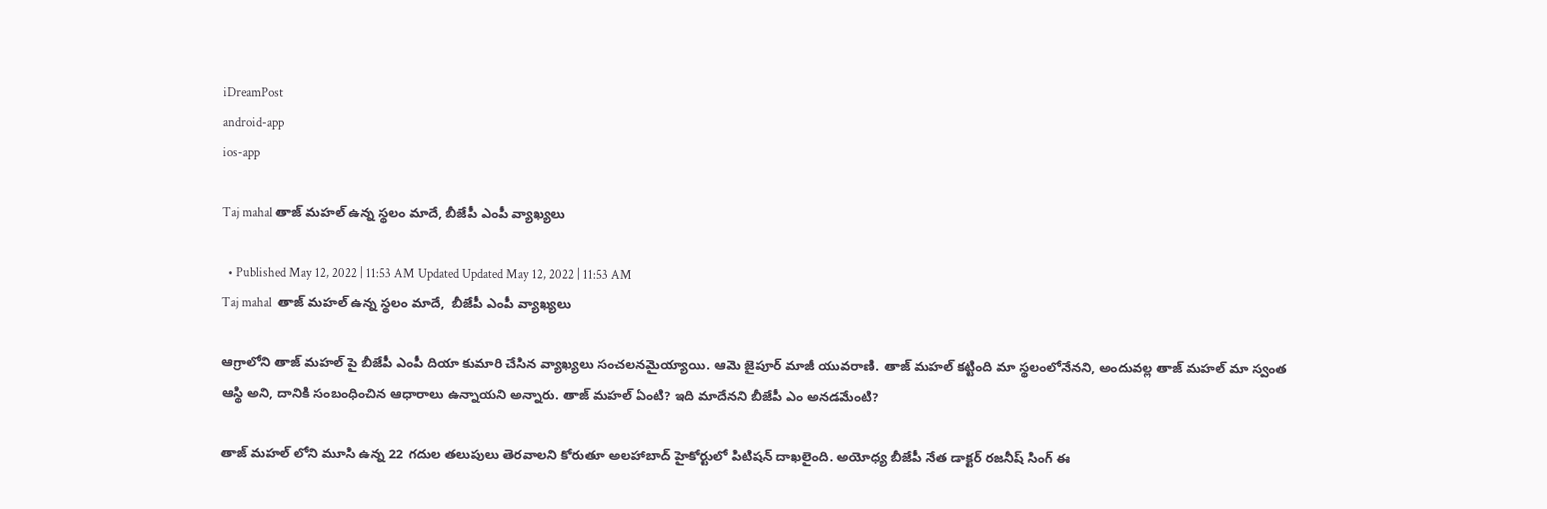iDreamPost
android-app
ios-app

Taj mahal తాజ్ మహల్ ఉన్న స్థలం మాదే, బీజేపీ ఎంపీ వ్యాఖ్య‌లు

  • Published May 12, 2022 | 11:53 AM Updated Updated May 12, 2022 | 11:53 AM
Taj mahal  తాజ్ మహల్ ఉన్న స్థలం మాదే,  బీజేపీ ఎంపీ వ్యాఖ్య‌లు

ఆగ్రాలోని తాజ్ మ‌హ‌ల్ పై బీజేపీ ఎంపీ దియా కుమారి చేసిన వ్యాఖ్యలు సంచల‌న‌మైయ్యాయి. ఆమె జైపూర్ మాజీ యువరాణి. తాజ్ మహల్ కట్టింది మా స్థలంలోనేనని, అందువ‌ల్ల తాజ్ మ‌హ‌ల్ మా స్వంత ఆస్థి అని, దానికి సంబంధించిన ఆధారాలు ఉన్నాయని అన్నారు. తాజ్ మ‌హ‌ల్ ఏంటి? ఇది మాదేన‌ని బీజేపీ ఎం అన‌డ‌మేంటి?

తాజ్ మహల్ లోని మూసి ఉన్న 22 గదుల తలుపులు తెరవాలని కోరుతూ అలహాబాద్ హైకోర్టులో పిటిషన్ దాఖలైంది. అయోధ్య బీజేపీ నేత డాక్టర్ రజనీష్ సింగ్ ఈ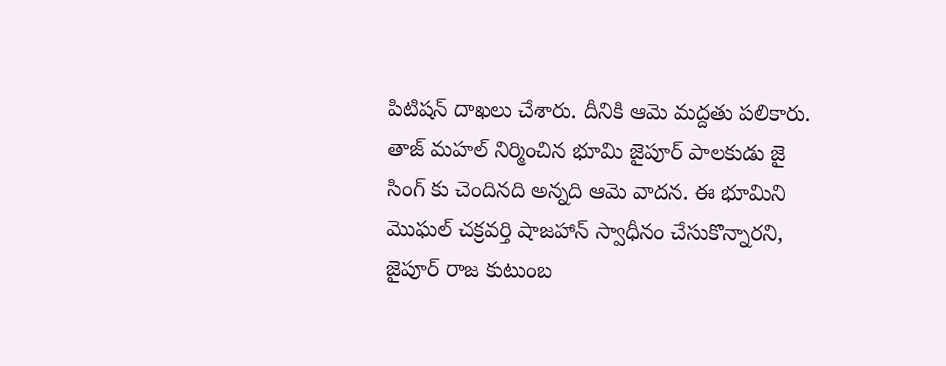పిటిషన్ దాఖలు చేశారు. దీనికి ఆమె మద్దతు ప‌లికారు. తాజ్ మహల్ నిర్మించిన భూమి జైపూర్ పాలకుడు జై సింగ్ కు చెందినది అన్న‌ది ఆమె వాద‌న‌. ఈ భూమిని మొఘల్ చక్రవర్తి షాజహాన్ స్వాధీనం చేసుకొన్నారని, జైపూర్ రాజ కుటుంబ‌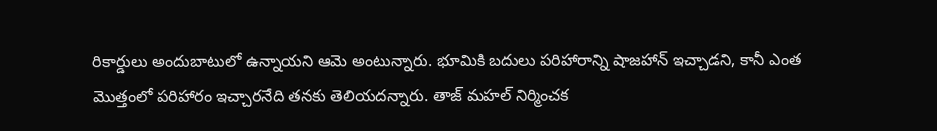రికార్డులు అందుబాటులో ఉన్నాయని ఆమె అంటున్నారు. భూమికి బదులు పరిహారాన్ని షాజ‌హాన్ ఇచ్చాడని, కానీ ఎంత మొత్తంలో పరిహారం ఇచ్చారనేది తనకు తెలియదన్నారు. తాజ్ మహల్ నిర్మించక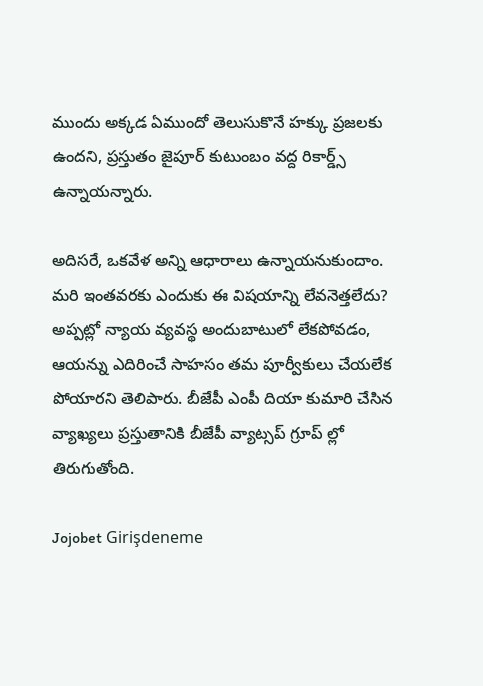ముందు అక్కడ ఏముందో తెలుసుకొనే హక్కు ప్రజలకు ఉందని, ప్రస్తుతం జైపూర్ కుటుంబం వద్ద రికార్డ్స్ ఉన్నాయన్నారు.

అదిస‌రే, ఒక‌వేళ అన్ని ఆధారాలు ఉన్నాయ‌నుకుందాం. మ‌రి ఇంత‌వ‌ర‌కు ఎందుకు ఈ విష‌యాన్ని లేవ‌నెత్త‌లేదు? అప్పట్లో న్యాయ వ్యవస్థ అందుబాటులో లేకపోవడం, ఆయన్ను ఎదిరించే సాహసం తమ పూర్వీకులు చేయలేక పోయారని తెలిపారు. బీజేపీ ఎంపీ దియా కుమారి చేసిన వ్యాఖ్య‌లు ప్ర‌స్తుతానికి బీజేపీ వ్యాట్సప్ గ్రూప్ ల్లో తిరుగుతోంది.

Jojobet Girişdeneme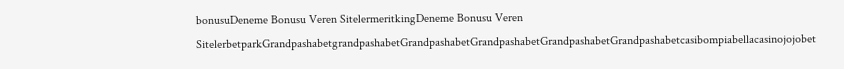bonusuDeneme Bonusu Veren SitelermeritkingDeneme Bonusu Veren SitelerbetparkGrandpashabetgrandpashabetGrandpashabetGrandpashabetGrandpashabetGrandpashabetcasibompiabellacasinojojobet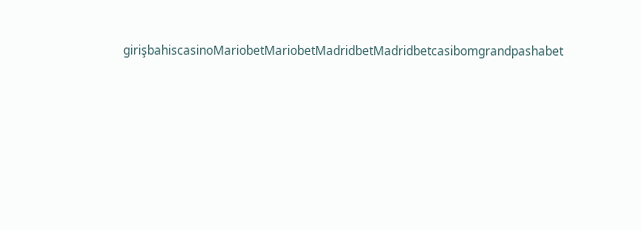girişbahiscasinoMariobetMariobetMadridbetMadridbetcasibomgrandpashabet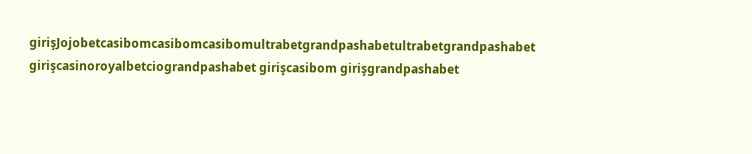girişJojobetcasibomcasibomcasibomultrabetgrandpashabetultrabetgrandpashabet girişcasinoroyalbetciograndpashabet girişcasibom girişgrandpashabet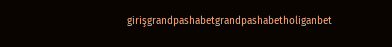girişgrandpashabetgrandpashabetholiganbet